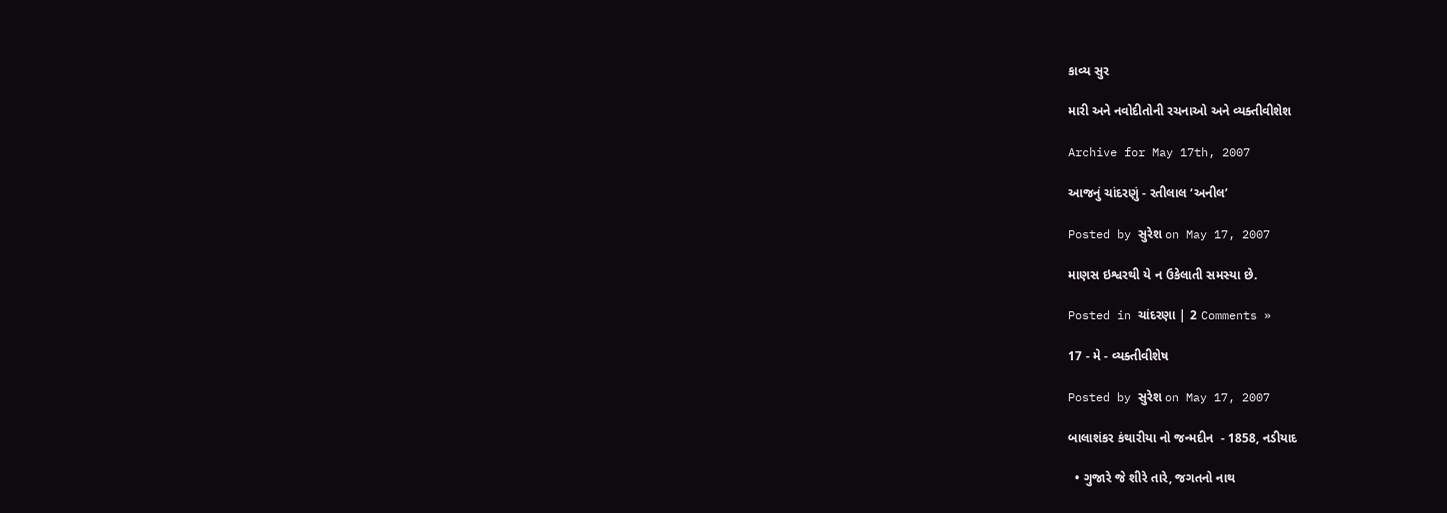કાવ્ય સુર

મારી અને નવોદીતોની રચનાઓ અને વ્યક્તીવીશેશ

Archive for May 17th, 2007

આજનું ચાંદરણું - રતીલાલ ‘અનીલ’

Posted by સુરેશ on May 17, 2007

માણસ ઇશ્વરથી યે ન ઉકેલાતી સમસ્યા છે.

Posted in ચાંદરણા | 2 Comments »

17 - મે - વ્યક્તીવીશેષ

Posted by સુરેશ on May 17, 2007

બાલાશંકર કંથારીયા નો જન્મદીન  - 1858, નડીયાદ

  • ગુજારે જે શીરે તારે, જગતનો નાથ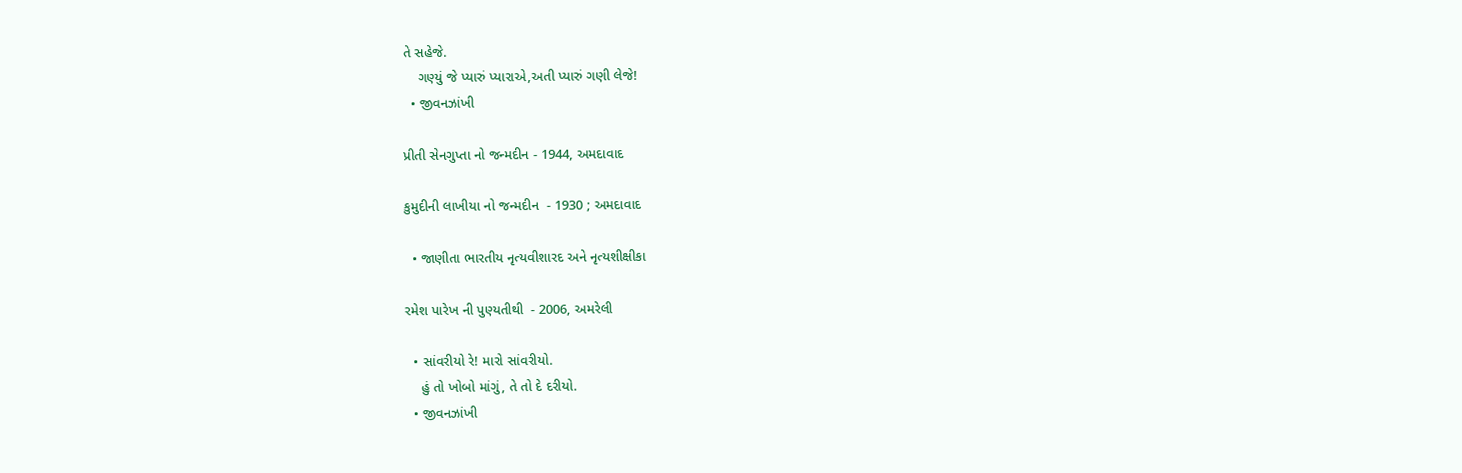તે સહેજે.
    ગણ્યું જે પ્યારું પ્યારાએ,અતી પ્યારું ગણી લેજે!
  • જીવનઝાંખી

પ્રીતી સેનગુપ્તા નો જન્મદીન - 1944, અમદાવાદ

કુમુદીની લાખીયા નો જન્મદીન  - 1930 ; અમદાવાદ

  • જાણીતા ભારતીય નૃત્યવીશારદ અને નૃત્યશીક્ષીકા

રમેશ પારેખ ની પુણ્યતીથી  - 2006, અમરેલી

  • સાંવરીયો રે! મારો સાંવરીયો.
    હું તો ખોબો માંગું, તે તો દે દરીયો.
  • જીવનઝાંખી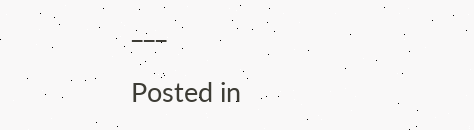___

Posted in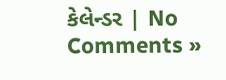કેલેન્ડર | No Comments »